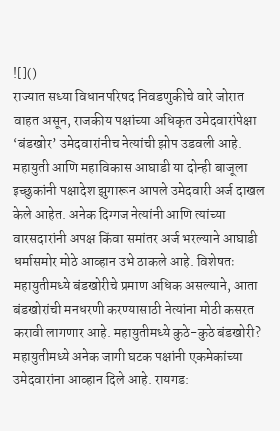![]()
राज्यात सध्या विधानपरिषद निवडणुकीचे वारे जोरात वाहत असून, राजकीय पक्षांच्या अधिकृत उमेदवारांपेक्षा ‘बंडखोर’ उमेदवारांनीच नेत्यांची झोप उडवली आहे. महायुती आणि महाविकास आघाडी या दोन्ही बाजूला इच्छुकांनी पक्षादेश झुगारून आपले उमेदवारी अर्ज दाखल केले आहेत. अनेक दिग्गज नेत्यांनी आणि त्यांच्या वारसदारांनी अपक्ष किंवा समांतर अर्ज भरल्याने आघाडी धर्मासमोर मोठे आव्हान उभे ठाकले आहे. विशेषतः महायुतीमध्ये बंडखोरीचे प्रमाण अधिक असल्याने, आता बंडखोरांची मनधरणी करण्यासाठी नेत्यांना मोठी कसरत करावी लागणार आहे. महायुतीमध्ये कुठे-कुठे बंडखोरी? महायुतीमध्ये अनेक जागी घटक पक्षांनी एकमेकांच्या उमेदवारांना आव्हान दिले आहे. रायगड: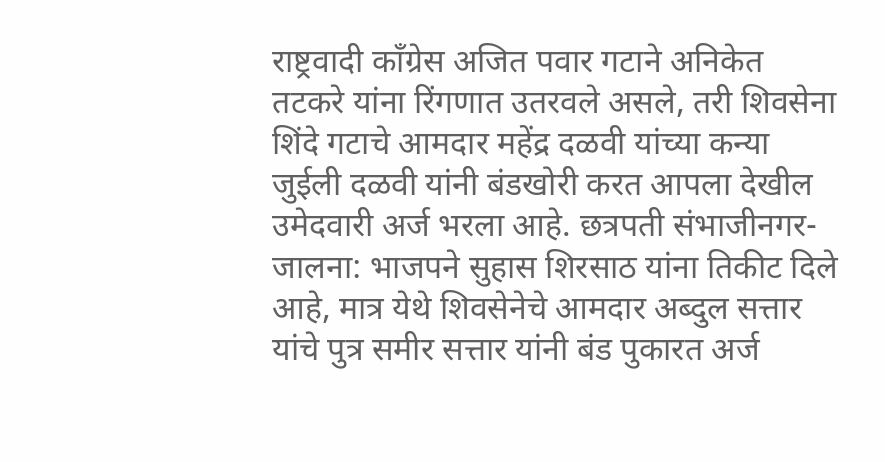राष्ट्रवादी काँग्रेस अजित पवार गटाने अनिकेत तटकरे यांना रिंगणात उतरवले असले, तरी शिवसेना शिंदे गटाचे आमदार महेंद्र दळवी यांच्या कन्या जुईली दळवी यांनी बंडखोरी करत आपला देखील उमेदवारी अर्ज भरला आहे. छत्रपती संभाजीनगर-जालना: भाजपने सुहास शिरसाठ यांना तिकीट दिले आहे, मात्र येथे शिवसेनेचे आमदार अब्दुल सत्तार यांचे पुत्र समीर सत्तार यांनी बंड पुकारत अर्ज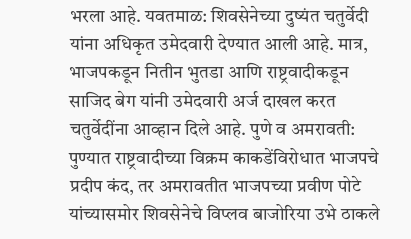भरला आहे. यवतमाळ: शिवसेनेच्या दुष्यंत चतुर्वेदी यांना अधिकृत उमेदवारी देण्यात आली आहे. मात्र, भाजपकडून नितीन भुतडा आणि राष्ट्रवादीकडून साजिद बेग यांनी उमेदवारी अर्ज दाखल करत चतुर्वेदींना आव्हान दिले आहे. पुणे व अमरावती: पुण्यात राष्ट्रवादीच्या विक्रम काकडेंविरोधात भाजपचे प्रदीप कंद, तर अमरावतीत भाजपच्या प्रवीण पोटे यांच्यासमोर शिवसेनेचे विप्लव बाजोरिया उभे ठाकले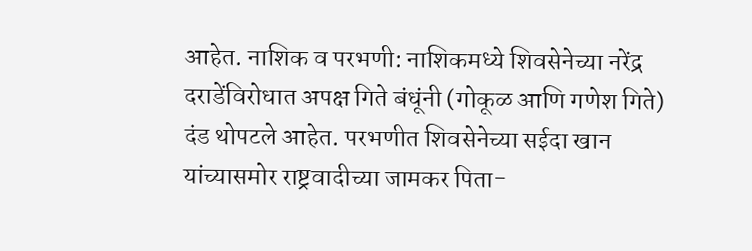आहेत. नाशिक व परभणी: नाशिकमध्ये शिवसेनेच्या नरेंद्र दराडेंविरोधात अपक्ष गिते बंधूंनी (गोकूळ आणि गणेश गिते) दंड थोपटले आहेत. परभणीत शिवसेनेच्या सईदा खान यांच्यासमोर राष्ट्रवादीच्या जामकर पिता-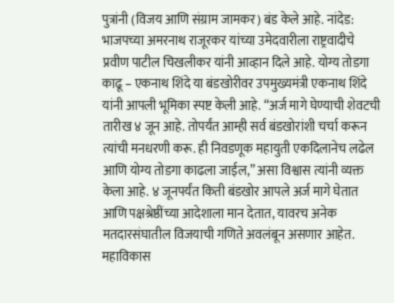पुत्रांनी (विजय आणि संग्राम जामकर) बंड केले आहे. नांदेड: भाजपच्या अमरनाथ राजूरकर यांच्या उमेदवारीला राष्ट्रवादीचे प्रवीण पाटील चिखलीकर यांनी आव्हान दिले आहे. योग्य तोडगा काढू – एकनाथ शिंदे या बंडखोरीवर उपमुख्यमंत्री एकनाथ शिंदे यांनी आपली भूमिका स्पष्ट केली आहे. “अर्ज मागे घेण्याची शेवटची तारीख ४ जून आहे. तोपर्यंत आम्ही सर्व बंडखोरांशी चर्चा करून त्यांची मनधरणी करू. ही निवडणूक महायुती एकदिलानेच लढेल आणि योग्य तोडगा काढला जाईल,” असा विश्वास त्यांनी व्यक्त केला आहे. ४ जूनपर्यंत किती बंडखोर आपले अर्ज मागे घेतात आणि पक्षश्रेष्ठींच्या आदेशाला मान देतात, यावरच अनेक मतदारसंघातील विजयाची गणिते अवलंबून असणार आहेत. महाविकास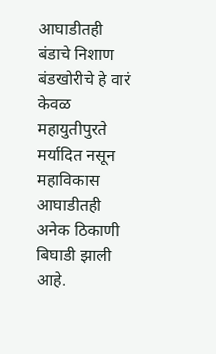आघाडीतही बंडाचे निशाण बंडखोरीचे हे वारं केवळ महायुतीपुरते मर्यादित नसून महाविकास आघाडीतही अनेक ठिकाणी बिघाडी झाली आहे.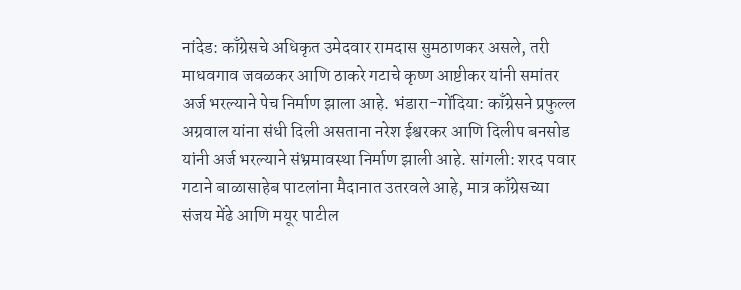नांदेड: काँग्रेसचे अधिकृत उमेदवार रामदास सुमठाणकर असले, तरी माधवगाव जवळकर आणि ठाकरे गटाचे कृष्ण आष्टीकर यांनी समांतर अर्ज भरल्याने पेच निर्माण झाला आहे. भंडारा-गोंदिया: काँग्रेसने प्रफुल्ल अग्रवाल यांना संधी दिली असताना नरेश ईश्वरकर आणि दिलीप बनसोड यांनी अर्ज भरल्याने संभ्रमावस्था निर्माण झाली आहे. सांगली: शरद पवार गटाने बाळासाहेब पाटलांना मैदानात उतरवले आहे, मात्र काँग्रेसच्या संजय मेंढे आणि मयूर पाटील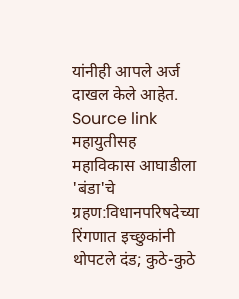यांनीही आपले अर्ज दाखल केले आहेत.
Source link
महायुतीसह महाविकास आघाडीला 'बंडा'चे ग्रहण:विधानपरिषदेच्या रिंगणात इच्छुकांनी थोपटले दंड; कुठे-कुठे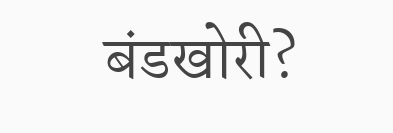बंडखोरी?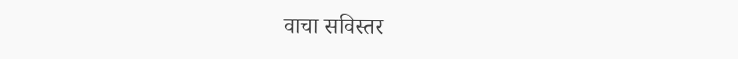वाचा सविस्तर